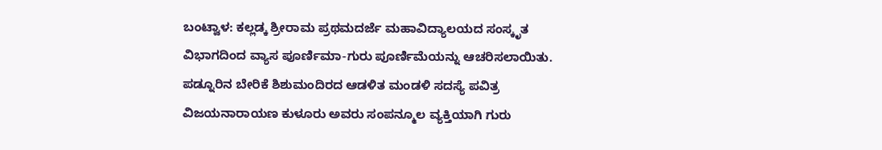ಬಂಟ್ವಾಳ: ಕಲ್ಲಡ್ಕ ಶ್ರೀರಾಮ ಪ್ರಥಮದರ್ಜೆ ಮಹಾವಿದ್ಯಾಲಯದ ಸಂಸ್ಕೃತ ವಿಭಾಗದಿಂದ ವ್ಯಾಸ ಪೂರ್ಣಿಮಾ-ಗುರು ಪೂರ್ಣಿಮೆಯನ್ನು ಆಚರಿಸಲಾಯಿತು. ಪಡ್ನೂರಿನ ಬೇರಿಕೆ ಶಿಶುಮಂದಿರದ ಆಡಳಿತ ಮಂಡಳಿ ಸದಸ್ಯೆ ಪವಿತ್ರ ವಿಜಯನಾರಾಯಣ ಕುಳೂರು ಅವರು ಸಂಪನ್ಮೂಲ ವ್ಯಕ್ತಿಯಾಗಿ ಗುರು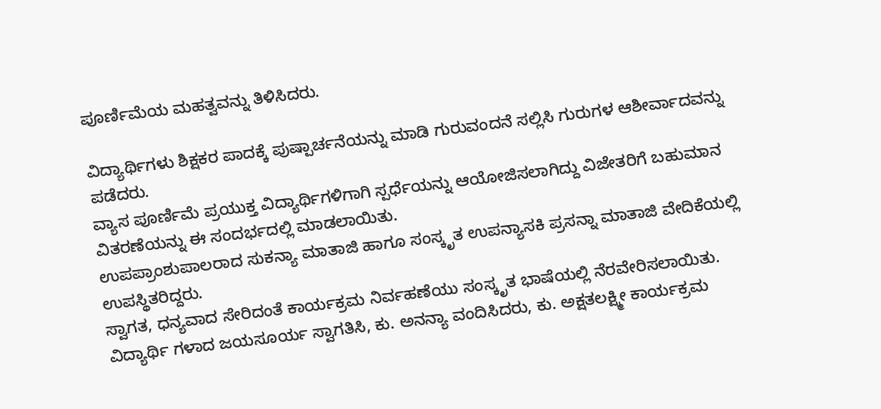ಪೂರ್ಣಿಮೆಯ ಮಹತ್ವವನ್ನು ತಿಳಿಸಿದರು.

ವಿದ್ಯಾರ್ಥಿಗಳು ಶಿಕ್ಷಕರ ಪಾದಕ್ಕೆ ಪುಷ್ಪಾರ್ಚನೆಯನ್ನು ಮಾಡಿ ಗುರುವಂದನೆ ಸಲ್ಲಿಸಿ ಗುರುಗಳ ಆಶೀರ್ವಾದವನ್ನು ಪಡೆದರು.
ವ್ಯಾಸ ಪೂರ್ಣಿಮೆ ಪ್ರಯುಕ್ತ ವಿದ್ಯಾರ್ಥಿಗಳಿಗಾಗಿ ಸ್ಪರ್ಧೆಯನ್ನು ಆಯೋಜಿಸಲಾಗಿದ್ದು ವಿಜೇತರಿಗೆ ಬಹುಮಾನ ವಿತರಣೆಯನ್ನು ಈ ಸಂದರ್ಭದಲ್ಲಿ ಮಾಡಲಾಯಿತು.
ಉಪಪ್ರಾಂಶುಪಾಲರಾದ ಸುಕನ್ಯಾ ಮಾತಾಜಿ ಹಾಗೂ ಸಂಸ್ಕೃತ ಉಪನ್ಯಾಸಕಿ ಪ್ರಸನ್ನಾ ಮಾತಾಜಿ ವೇದಿಕೆಯಲ್ಲಿ ಉಪಸ್ಥಿತರಿದ್ದರು.
ಸ್ವಾಗತ, ಧನ್ಯವಾದ ಸೇರಿದಂತೆ ಕಾರ್ಯಕ್ರಮ ನಿರ್ವಹಣೆಯು ಸಂಸ್ಕೃತ ಭಾಷೆಯಲ್ಲಿ ನೆರವೇರಿಸಲಾಯಿತು.
ವಿದ್ಯಾರ್ಥಿ ಗಳಾದ ಜಯಸೂರ್ಯ ಸ್ವಾಗತಿಸಿ, ಕು. ಅನನ್ಯಾ ವಂದಿಸಿದರು, ಕು. ಅಕ್ಷತಲಕ್ಷ್ಮೀ ಕಾರ್ಯಕ್ರಮ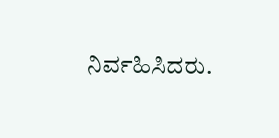ನಿರ್ವಹಿಸಿದರು.